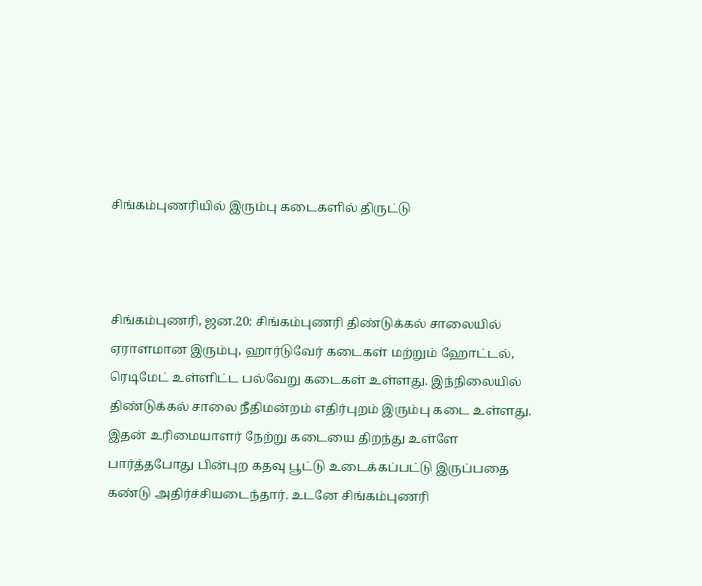சிங்கம்புணரியில் இரும்பு கடைகளில் திருட்டு



சிங்கம்புணரி, ஜன.20: சிங்கம்புணரி திண்டுக்கல் சாலையில் ஏராளமான இரும்பு, ஹார்டுவேர் கடைகள் மற்றும் ஹோட்டல், ரெடிமேட் உள்ளிட்ட பல்வேறு கடைகள் உள்ளது. இந்நிலையில் திண்டுக்கல் சாலை நீதிமன்றம் எதிர்புறம் இரும்பு கடை உள்ளது. இதன் உரிமையாளர் நேற்று கடையை திறந்து உள்ளே பார்த்தபோது பின்புற கதவு பூட்டு உடைக்கப்பட்டு இருப்பதை கண்டு அதிர்ச்சியடைந்தார். உடனே சிங்கம்புணரி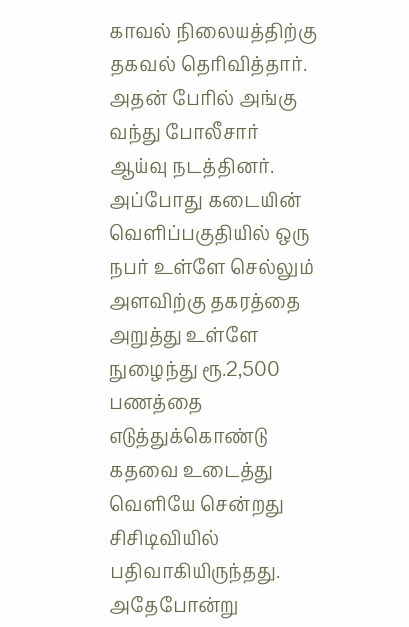காவல் நிலையத்திற்கு தகவல் தெரிவித்தார். அதன் பேரில் அங்கு வந்து போலீசார் ஆய்வு நடத்தினர். அப்போது கடையின் வெளிப்பகுதியில் ஒரு நபர் உள்ளே செல்லும் அளவிற்கு தகரத்தை அறுத்து உள்ளே நுழைந்து ரூ.2,500 பணத்தை எடுத்துக்கொண்டு கதவை உடைத்து வெளியே சென்றது சிசிடிவியில் பதிவாகியிருந்தது. அதேபோன்று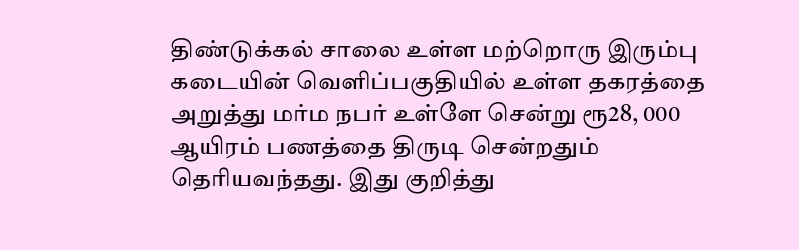திண்டுக்கல் சாலை உள்ள மற்றொரு இரும்பு கடையின் வெளிப்பகுதியில் உள்ள தகரத்தை அறுத்து மர்ம நபர் உள்ளே சென்று ரூ28, 000 ஆயிரம் பணத்தை திருடி சென்றதும் தெரியவந்தது. இது குறித்து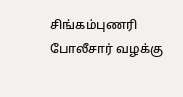சிங்கம்புணரி போலீசார் வழக்கு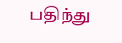பதிந்து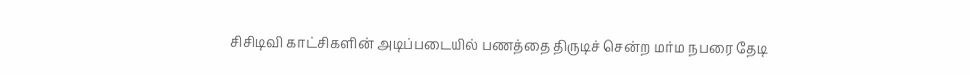சிசிடிவி காட்சிகளின் அடிப்படையில் பணத்தை திருடிச் சென்ற மர்ம நபரை தேடி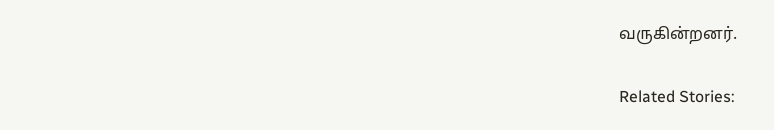வருகின்றனர்.

Related Stories: